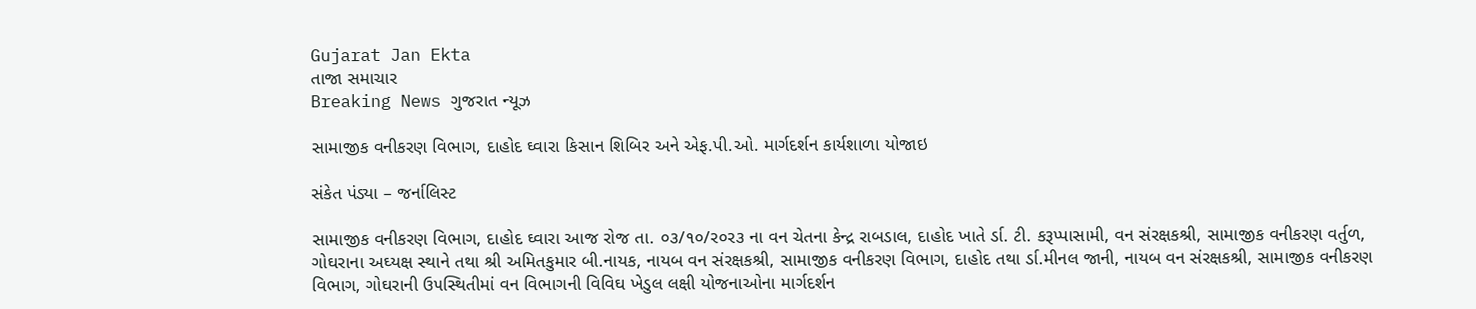Gujarat Jan Ekta
તાજા સમાચાર
Breaking News ગુજરાત ન્યૂઝ

સામાજીક વનીકરણ વિભાગ, દાહોદ ઘ્વારા કિસાન શિબિર અને એફ.પી.ઓ. માર્ગદર્શન કાર્યશાળા યોજાઇ

સંકેત પંડ્યા – જર્નાલિસ્ટ

સામાજીક વનીકરણ વિભાગ, દાહોદ ઘ્વારા આજ રોજ તા. ૦૩/૧૦/ર૦ર૩ ના વન ચેતના કેન્દ્ર રાબડાલ, દાહોદ ખાતે ર્ડા. ટી. કરૂપ્પાસામી, વન સંરક્ષકશ્રી, સામાજીક વનીકરણ વર્તુળ, ગોઘરાના અઘ્યક્ષ સ્થાને તથા શ્રી અમિતકુમાર બી.નાયક, નાયબ વન સંરક્ષકશ્રી, સામાજીક વનીકરણ વિભાગ, દાહોદ તથા ર્ડા.મીનલ જાની, નાયબ વન સંરક્ષકશ્રી, સામાજીક વનીકરણ વિભાગ, ગોઘરાની ઉ૫સ્થિતીમાં વન વિભાગની વિવિઘ ખેડુલ લક્ષી યોજનાઓના માર્ગદર્શન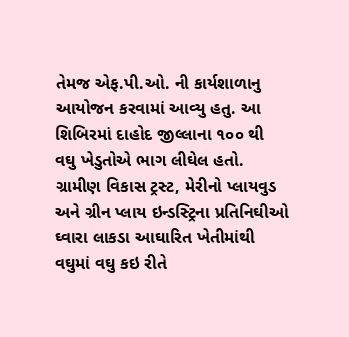તેમજ એફ.પી.ઓ. ની કાર્યશાળાનુ આયોજન કરવામાં આવ્યુ હતુ. આ શિબિરમાં દાહોદ જીલ્લાના ૧૦૦ થી વઘુ ખેડુતોએ ભાગ લીઘેલ હતો. ગ્રામીણ વિકાસ ટ્રસ્ટ, મેરીનો પ્લાયવુડ અને ગ્રીન પ્લાય ઇન્ડસ્ટ્રિના પ્રતિનિઘીઓ ઘ્વારા લાકડા આઘારિત ખેતીમાંથી વઘુમાં વઘુ કઇ રીતે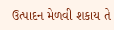ઉત્પાદન મેળવી શકાય તે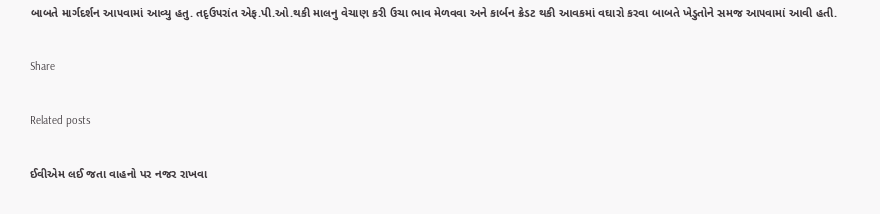બાબતે માર્ગદર્શન આ૫વામાં આવ્યુ હતુ. તદૃઉ૫રાંત એફ.પી.ઓ.થકી માલનુ વેચાણ કરી ઉચા ભાવ મેળવવા અને કાર્બન ક્રેડટ થકી આવકમાં વઘારો કરવા બાબતે ખેડુતોને સમજ આ૫વામાં આવી હતી.

Share

Related posts

ઈવીએમ લઈ જતા વાહનો પર નજર રાખવા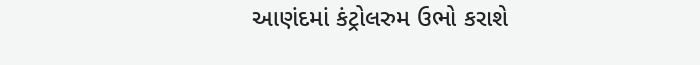આણંદમાં કંટ્રોલરુમ ઉભો કરાશે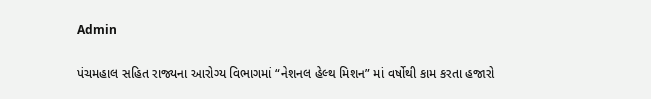Admin

પંચમહાલ સહિત રાજ્યના આરોગ્ય વિભાગમાં “નેશનલ હેલ્થ મિશન” માં વર્ષોથી કામ કરતા હજારો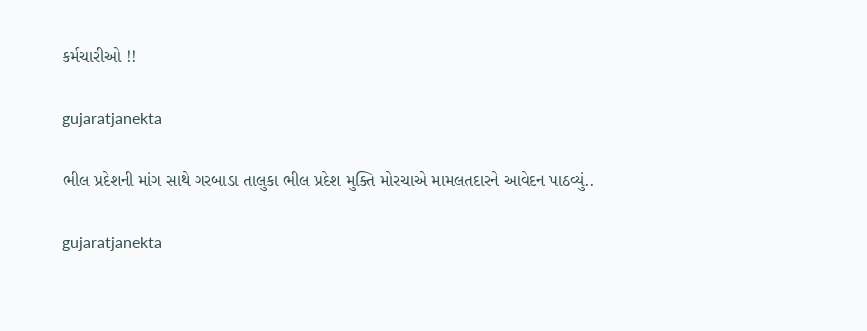કર્મચારીઓ !!

gujaratjanekta

ભીલ પ્રદેશની માંગ સાથે ગરબાડા તાલુકા ભીલ પ્રદેશ મુક્તિ મોરચાએ મામલતદારને આવેદન પાઠવ્યું..

gujaratjanekta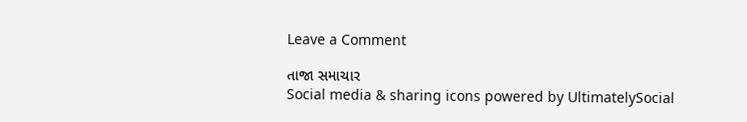Leave a Comment

તાજા સમાચાર
Social media & sharing icons powered by UltimatelySocial